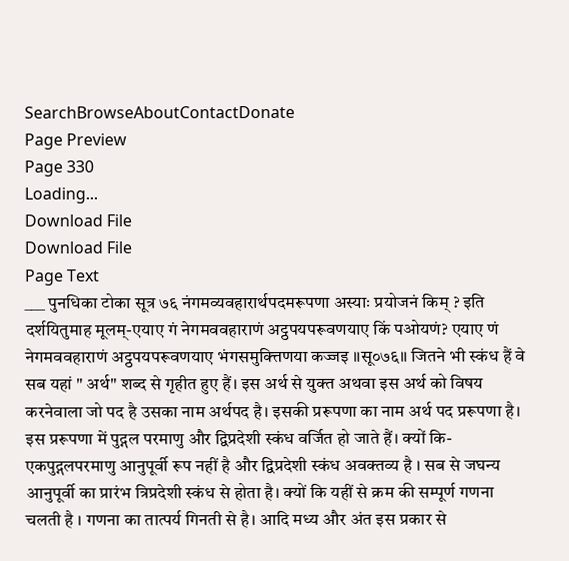SearchBrowseAboutContactDonate
Page Preview
Page 330
Loading...
Download File
Download File
Page Text
___ पुनधिका टोका सूत्र ७६ नंगमव्यवहारार्थपदमरूपणा अस्याः प्रयोजनं किम् ? इति दर्शयितुमाह मूलम्-एयाए गं नेगमववहाराणं अट्ठपयपरूवणयाए किं पओयणं? एयाए णं नेगमववहाराणं अट्ठपयपरूवणयाए भंगसमुक्त्तिणया कज्जइ ॥सू०७६॥ जितने भी स्कंध हैं वे सब यहां " अर्थ" शब्द से गृहीत हुए हैं। इस अर्थ से युक्त अथवा इस अर्थ को विषय करनेवाला जो पद है उसका नाम अर्थपद है। इसकी प्ररूपणा का नाम अर्थ पद प्ररूपणा है। इस प्ररूपणा में पुद्गल परमाणु और द्विप्रदेशी स्कंध वर्जित हो जाते हैं। क्यों कि-एकपुद्गलपरमाणु आनुपूर्वी रूप नहीं है और द्विप्रदेशी स्कंध अवक्तव्य है । सब से जघन्य आनुपूर्वी का प्रारंभ त्रिप्रदेशी स्कंध से होता है। क्यों कि यहीं से क्रम की सम्पूर्ण गणना चलती है । गणना का तात्पर्य गिनती से है। आदि मध्य और अंत इस प्रकार से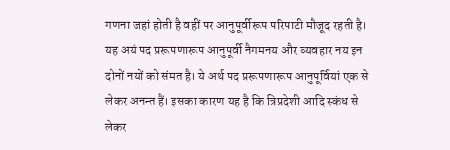गणना जहां होती है वहीं पर आनुपूर्वीरूप परिपाटी मौजूद रहती है। यह अयं पद प्ररूपणारूप आनुपूर्वी नैगमनय और व्यवहार नय इन दोनों नयों को संमत है। ये अर्थ पद प्ररूपणारूप आनुपूर्वियां एक से लेकर अनन्त हैं। इसका कारण यह है कि त्रिप्रदेशी आदि स्कंध से लेकर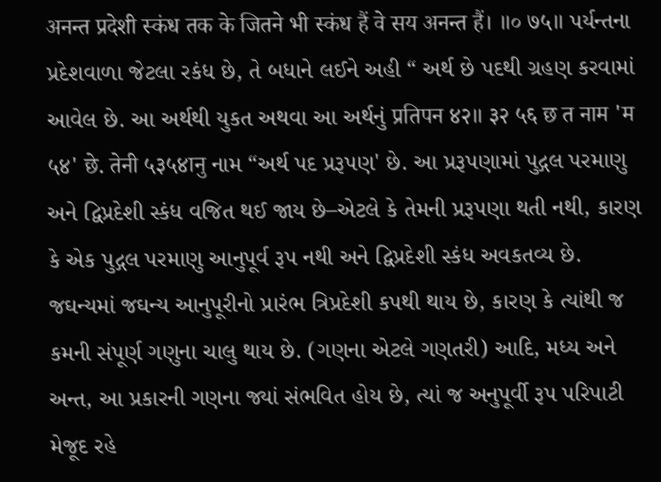अनन्त प्रदेशी स्कंध तक के जितने भी स्कंध हैं वे सय अनन्त हैं। ॥० ७५॥ પર્યન્તના પ્રદેશવાળા જેટલા રકંધ છે, તે બધાને લઈને અહી “ અર્થ છે પદથી ગ્રહણ કરવામાં આવેલ છે. આ અર્થથી યુકત અથવા આ અર્થનું प्रतिपन ४२॥ ३२ ५६ छ त नाम 'म ५४' छे. तेनी ५३५४ानु નામ “અર્થ પદ પ્રરૂપણ' છે. આ પ્રરૂપણામાં પુદ્ગલ પરમાણુ અને દ્વિપ્રદેશી સ્કંધ વજિત થઈ જાય છે–એટલે કે તેમની પ્રરૂપણા થતી નથી, કારણ કે એક પુદ્ગલ પરમાણુ આનુપૂર્વ રૂપ નથી અને દ્વિપ્રદેશી સ્કંધ અવકતવ્ય છે. જઘન્યમાં જઘન્ય આનુપૂરીનો પ્રારંભ ત્રિપ્રદેશી કપથી થાય છે, કારણ કે ત્યાંથી જ કમની સંપૂર્ણ ગણુના ચાલુ થાય છે. (ગણના એટલે ગણતરી) આદિ, મધ્ય અને અન્ત, આ પ્રકારની ગણના જ્યાં સંભવિત હોય છે, ત્યાં જ અનુપૂર્વી રૂપ પરિપાટી મેજૂદ રહે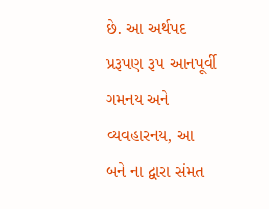છે. આ અર્થપદ પ્રરૂપણ રૂ૫ આનપૂર્વી ગમનય અને વ્યવહારનય, આ બને ના દ્વારા સંમત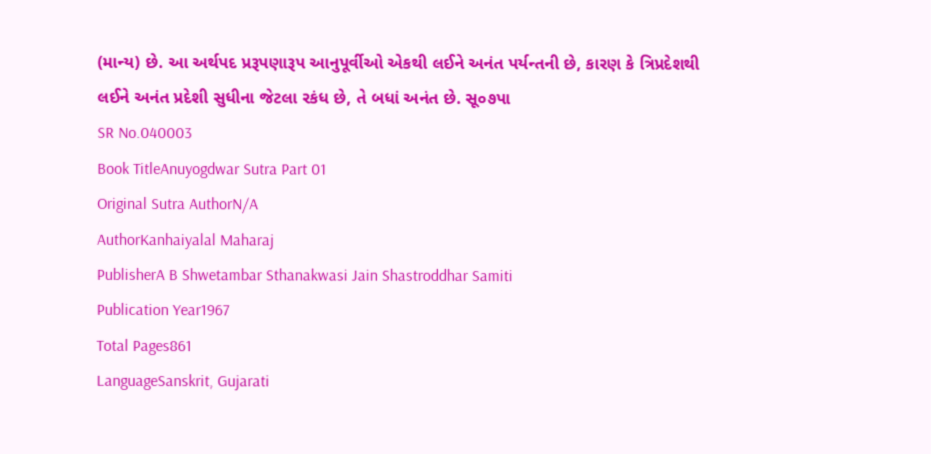(માન્ય) છે. આ અર્થપદ પ્રરૂપણારૂપ આનુપૂર્વીઓ એકથી લઈને અનંત પર્યન્તની છે, કારણ કે ત્રિપ્રદેશથી લઈને અનંત પ્રદેશી સુધીના જેટલા રકંધ છે, તે બધાં અનંત છે. સૂ૦૭પા
SR No.040003
Book TitleAnuyogdwar Sutra Part 01
Original Sutra AuthorN/A
AuthorKanhaiyalal Maharaj
PublisherA B Shwetambar Sthanakwasi Jain Shastroddhar Samiti
Publication Year1967
Total Pages861
LanguageSanskrit, Gujarati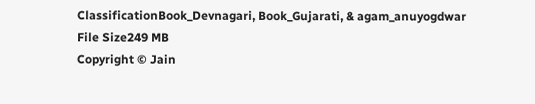ClassificationBook_Devnagari, Book_Gujarati, & agam_anuyogdwar
File Size249 MB
Copyright © Jain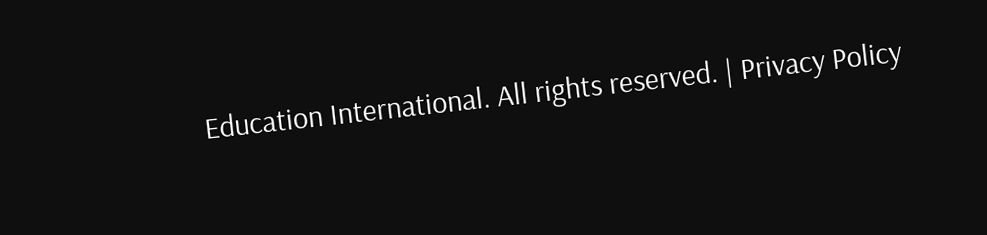Education International. All rights reserved. | Privacy Policy